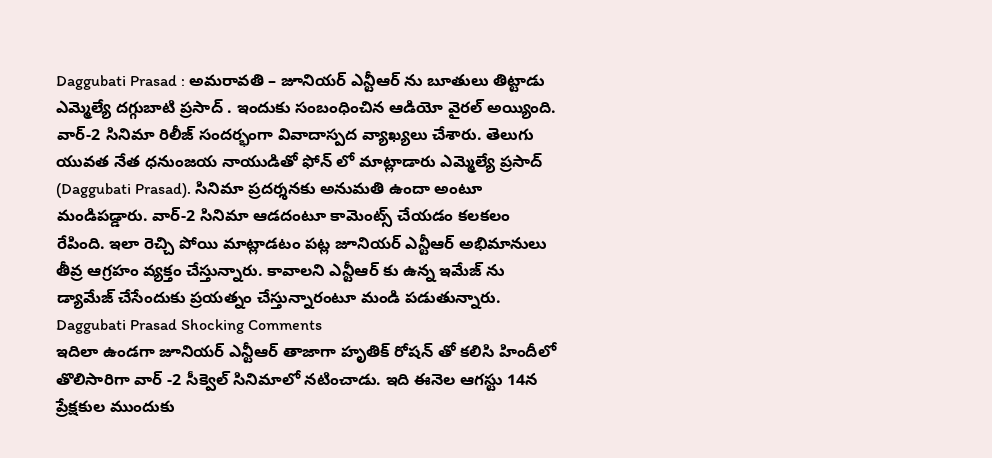Daggubati Prasad : అమరావతి – జూనియర్ ఎన్టీఆర్ ను బూతులు తిట్టాడు ఎమ్మెల్యే దగ్గుబాటి ప్రసాద్ . ఇందుకు సంబంధించిన ఆడియో వైరల్ అయ్యింది. వార్-2 సినిమా రిలీజ్ సందర్భంగా వివాదాస్పద వ్యాఖ్యలు చేశారు. తెలుగు యువత నేత ధనుంజయ నాయుడితో ఫోన్ లో మాట్లాడారు ఎమ్మెల్యే ప్రసాద్ (Daggubati Prasad). సినిమా ప్రదర్శనకు అనుమతి ఉందా అంటూ మండిపడ్డారు. వార్-2 సినిమా ఆడదంటూ కామెంట్స్ చేయడం కలకలం రేపింది. ఇలా రెచ్చి పోయి మాట్లాడటం పట్ల జూనియర్ ఎన్టీఆర్ అభిమానులు తీవ్ర ఆగ్రహం వ్యక్తం చేస్తున్నారు. కావాలని ఎన్టీఆర్ కు ఉన్న ఇమేజ్ ను డ్యామేజ్ చేసేందుకు ప్రయత్నం చేస్తున్నారంటూ మండి పడుతున్నారు.
Daggubati Prasad Shocking Comments
ఇదిలా ఉండగా జూనియర్ ఎన్టీఆర్ తాజాగా హృతిక్ రోషన్ తో కలిసి హిందీలో తొలిసారిగా వార్ -2 సీక్వెల్ సినిమాలో నటించాడు. ఇది ఈనెల ఆగస్టు 14న ప్రేక్షకుల ముందుకు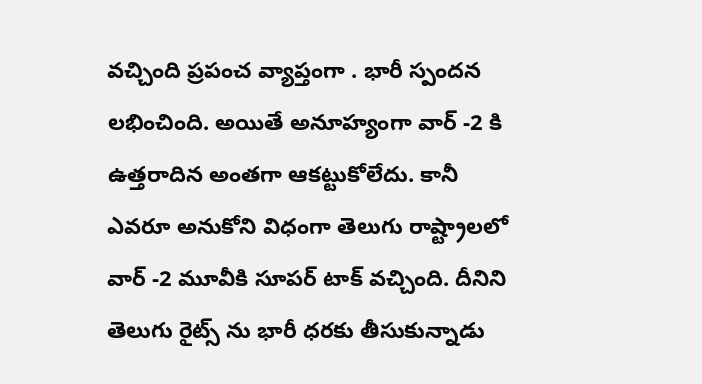వచ్చింది ప్రపంచ వ్యాప్తంగా . భారీ స్పందన లభించింది. అయితే అనూహ్యంగా వార్ -2 కి ఉత్తరాదిన అంతగా ఆకట్టుకోలేదు. కానీ ఎవరూ అనుకోని విధంగా తెలుగు రాష్ట్రాలలో వార్ -2 మూవీకి సూపర్ టాక్ వచ్చింది. దీనిని తెలుగు రైట్స్ ను భారీ ధరకు తీసుకున్నాడు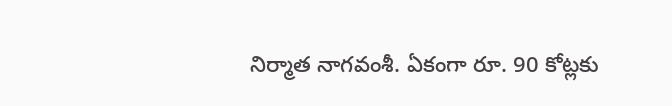నిర్మాత నాగవంశీ. ఏకంగా రూ. 90 కోట్లకు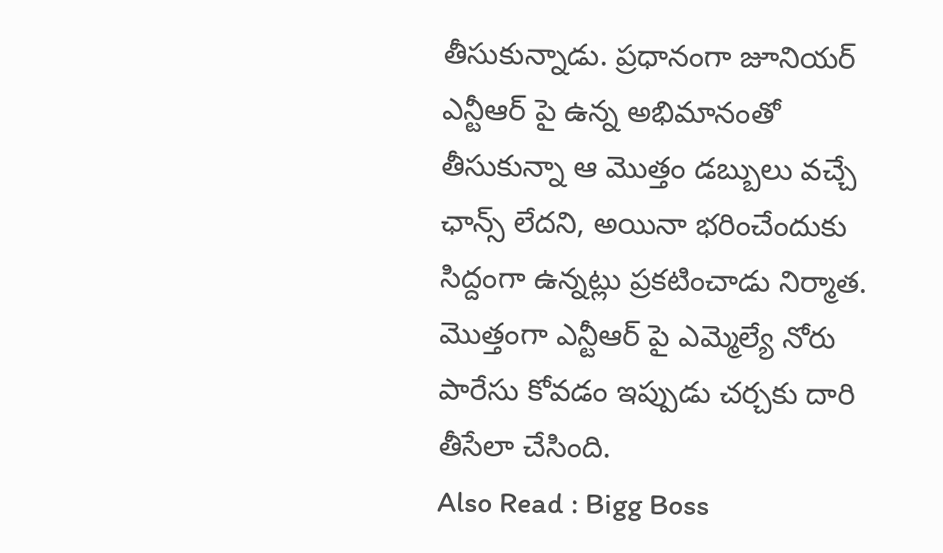తీసుకున్నాడు. ప్రధానంగా జూనియర్ ఎన్టీఆర్ పై ఉన్న అభిమానంతో తీసుకున్నా ఆ మొత్తం డబ్బులు వచ్చే ఛాన్స్ లేదని, అయినా భరించేందుకు సిద్దంగా ఉన్నట్లు ప్రకటించాడు నిర్మాత. మొత్తంగా ఎన్టీఆర్ పై ఎమ్మెల్యే నోరు పారేసు కోవడం ఇప్పుడు చర్చకు దారి తీసేలా చేసింది.
Also Read : Bigg Boss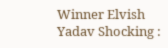Winner Elvish Yadav Shocking :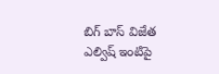బిగ్ బాస్ విజేత ఎల్విష్ ఇంటిపై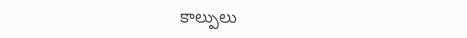కాల్పులు